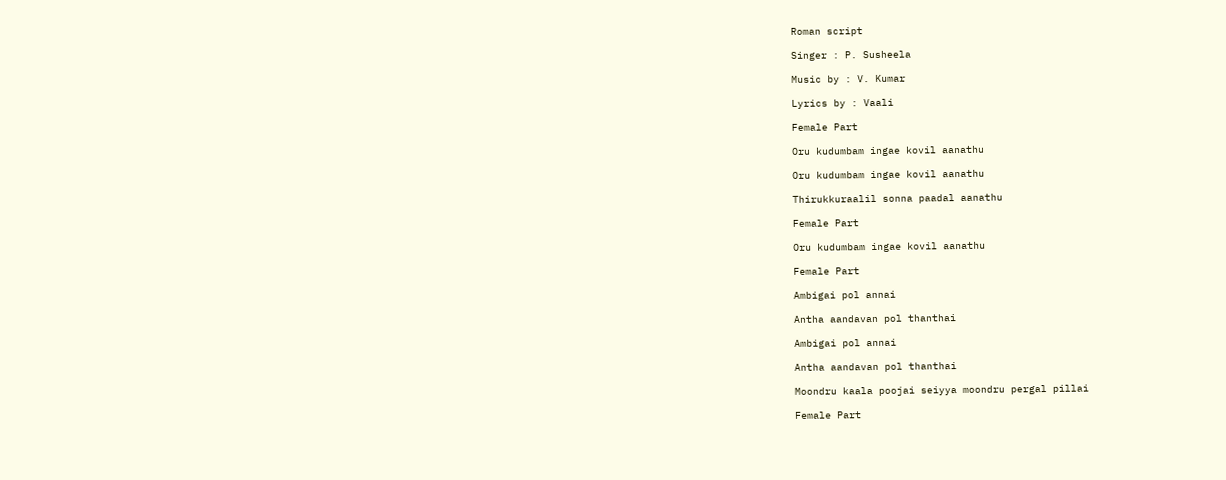Roman script

Singer : P. Susheela

Music by : V. Kumar

Lyrics by : Vaali

Female Part

Oru kudumbam ingae kovil aanathu

Oru kudumbam ingae kovil aanathu

Thirukkuraalil sonna paadal aanathu

Female Part

Oru kudumbam ingae kovil aanathu

Female Part

Ambigai pol annai

Antha aandavan pol thanthai

Ambigai pol annai

Antha aandavan pol thanthai

Moondru kaala poojai seiyya moondru pergal pillai

Female Part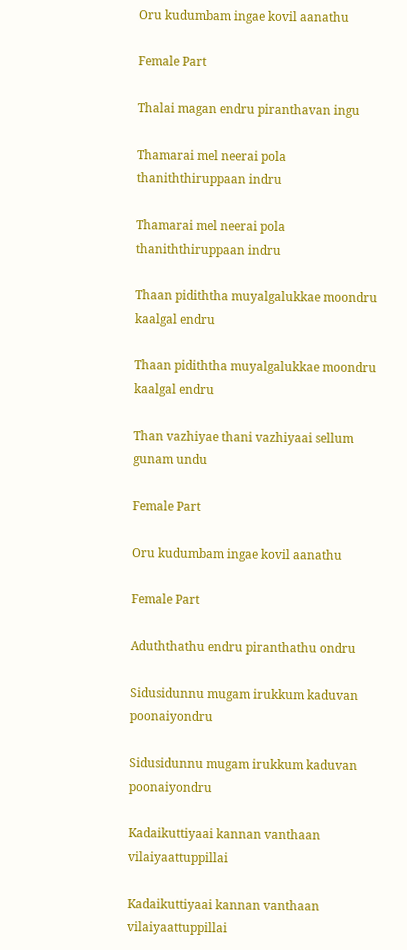Oru kudumbam ingae kovil aanathu

Female Part

Thalai magan endru piranthavan ingu

Thamarai mel neerai pola thaniththiruppaan indru

Thamarai mel neerai pola thaniththiruppaan indru

Thaan pidiththa muyalgalukkae moondru kaalgal endru

Thaan pidiththa muyalgalukkae moondru kaalgal endru

Than vazhiyae thani vazhiyaai sellum gunam undu

Female Part

Oru kudumbam ingae kovil aanathu

Female Part

Aduththathu endru piranthathu ondru

Sidusidunnu mugam irukkum kaduvan poonaiyondru

Sidusidunnu mugam irukkum kaduvan poonaiyondru

Kadaikuttiyaai kannan vanthaan vilaiyaattuppillai

Kadaikuttiyaai kannan vanthaan vilaiyaattuppillai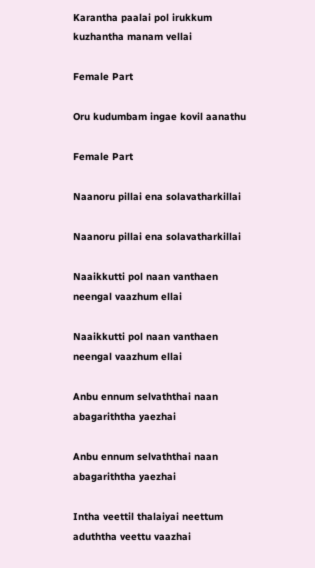Karantha paalai pol irukkum kuzhantha manam vellai

Female Part

Oru kudumbam ingae kovil aanathu

Female Part

Naanoru pillai ena solavatharkillai

Naanoru pillai ena solavatharkillai

Naaikkutti pol naan vanthaen neengal vaazhum ellai

Naaikkutti pol naan vanthaen neengal vaazhum ellai

Anbu ennum selvaththai naan abagariththa yaezhai

Anbu ennum selvaththai naan abagariththa yaezhai

Intha veettil thalaiyai neettum aduththa veettu vaazhai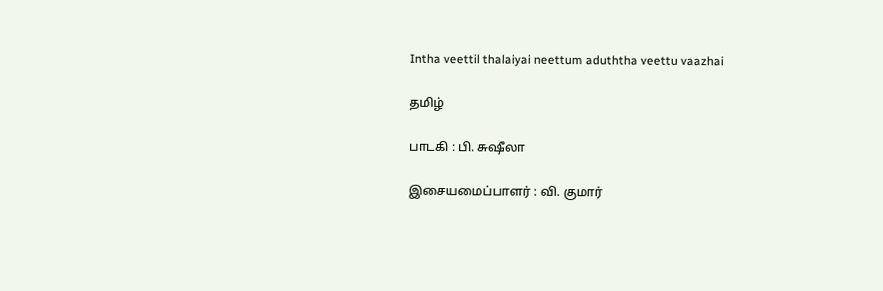Intha veettil thalaiyai neettum aduththa veettu vaazhai

தமிழ்

பாடகி : பி. சுஷீலா

இசையமைப்பாளர் : வி. குமார்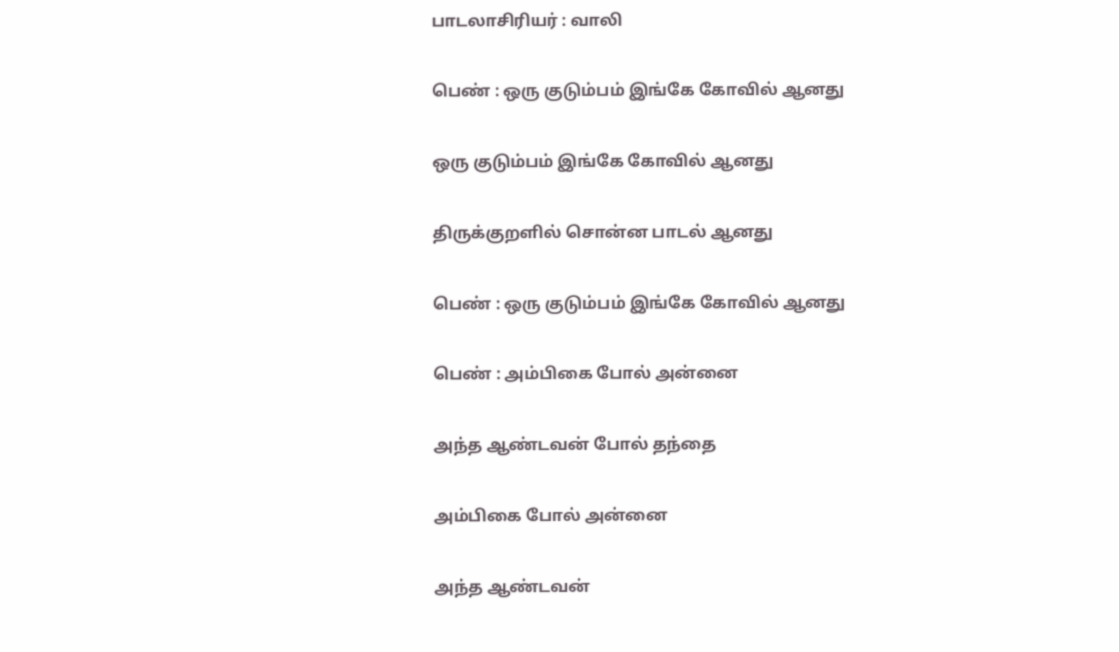பாடலாசிரியர் : வாலி

பெண் : ஒரு குடும்பம் இங்கே கோவில் ஆனது

ஒரு குடும்பம் இங்கே கோவில் ஆனது

திருக்குறளில் சொன்ன பாடல் ஆனது

பெண் : ஒரு குடும்பம் இங்கே கோவில் ஆனது

பெண் : அம்பிகை போல் அன்னை

அந்த ஆண்டவன் போல் தந்தை

அம்பிகை போல் அன்னை

அந்த ஆண்டவன்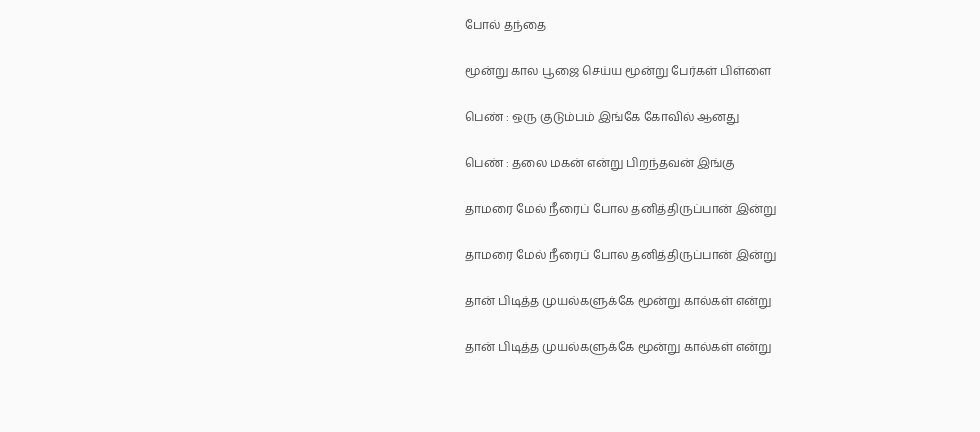போல் தந்தை

மூன்று கால பூஜை செய்ய மூன்று பேர்கள் பிள்ளை

பெண் : ஒரு குடும்பம் இங்கே கோவில் ஆனது

பெண் : தலை மகன் என்று பிறந்தவன் இங்கு

தாமரை மேல் நீரைப் போல தனித்திருப்பான் இன்று

தாமரை மேல் நீரைப் போல தனித்திருப்பான் இன்று

தான் பிடித்த முயல்களுக்கே மூன்று கால்கள் என்று

தான் பிடித்த முயல்களுக்கே மூன்று கால்கள் என்று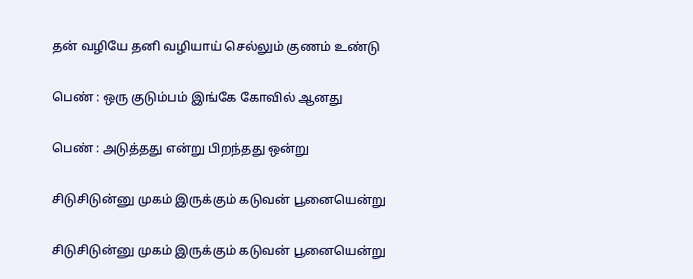தன் வழியே தனி வழியாய் செல்லும் குணம் உண்டு

பெண் : ஒரு குடும்பம் இங்கே கோவில் ஆனது

பெண் : அடுத்தது என்று பிறந்தது ஒன்று

சிடுசிடுன்னு முகம் இருக்கும் கடுவன் பூனையென்று

சிடுசிடுன்னு முகம் இருக்கும் கடுவன் பூனையென்று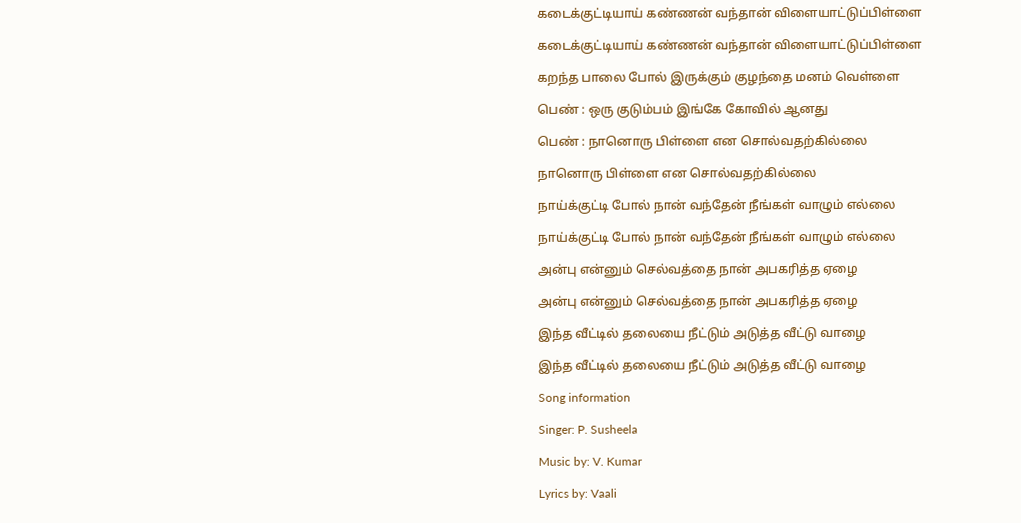கடைக்குட்டியாய் கண்ணன் வந்தான் விளையாட்டுப்பிள்ளை

கடைக்குட்டியாய் கண்ணன் வந்தான் விளையாட்டுப்பிள்ளை

கறந்த பாலை போல் இருக்கும் குழந்தை மனம் வெள்ளை

பெண் : ஒரு குடும்பம் இங்கே கோவில் ஆனது

பெண் : நானொரு பிள்ளை என சொல்வதற்கில்லை

நானொரு பிள்ளை என சொல்வதற்கில்லை

நாய்க்குட்டி போல் நான் வந்தேன் நீங்கள் வாழும் எல்லை

நாய்க்குட்டி போல் நான் வந்தேன் நீங்கள் வாழும் எல்லை

அன்பு என்னும் செல்வத்தை நான் அபகரித்த ஏழை

அன்பு என்னும் செல்வத்தை நான் அபகரித்த ஏழை

இந்த வீட்டில் தலையை நீட்டும் அடுத்த வீட்டு வாழை

இந்த வீட்டில் தலையை நீட்டும் அடுத்த வீட்டு வாழை

Song information

Singer: P. Susheela

Music by: V. Kumar

Lyrics by: Vaali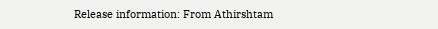Release information: From Athirshtam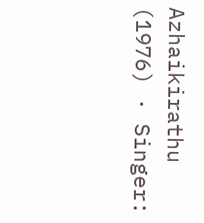Azhaikirathu (1976) · Singer: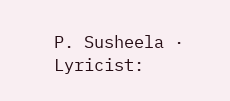P. Susheela · Lyricist: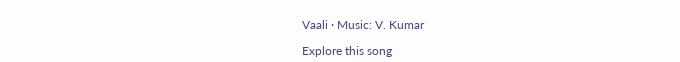Vaali · Music: V. Kumar

Explore this song